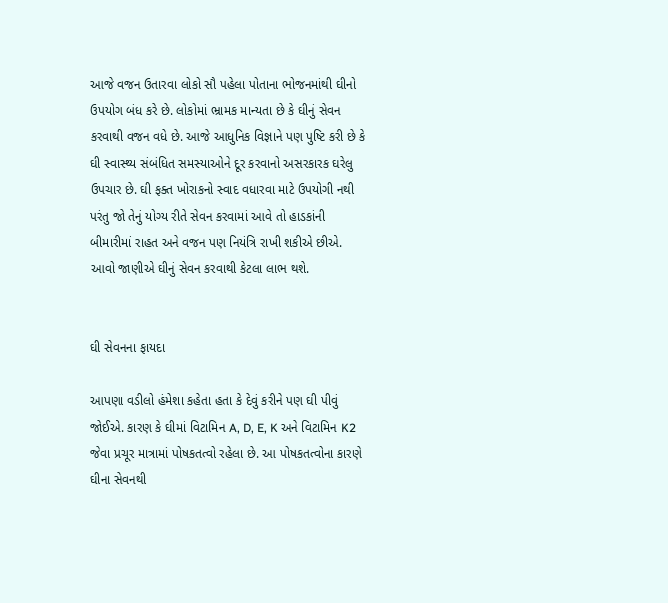આજે વજન ઉતારવા લોકો સૌ પહેલા પોતાના ભોજનમાંથી ઘીનો ઉપયોગ બંધ કરે છે. લોકોમાં ભ્રામક માન્યતા છે કે ઘીનું સેવન કરવાથી વજન વધે છે. આજે આધુનિક વિજ્ઞાને પણ પુષ્ટિ કરી છે કે ઘી સ્વાસ્થ્ય સંબંધિત સમસ્યાઓને દૂર કરવાનો અસરકારક ઘરેલુ ઉપચાર છે. ઘી ફક્ત ખોરાકનો સ્વાદ વધારવા માટે ઉપયોગી નથી પરંતુ જો તેનું યોગ્ય રીતે સેવન કરવામાં આવે તો હાડકાંની બીમારીમાં રાહત અને વજન પણ નિયંત્રિ રાખી શકીએ છીએ. આવો જાણીએ ઘીનું સેવન કરવાથી કેટલા લાભ થશે.


ઘી સેવનના ફાયદા

આપણા વડીલો હંમેશા કહેતા હતા કે દેવું કરીને પણ ઘી પીવું જોઈએ. કારણ કે ઘીમાં વિટામિન A, D, E, K અને વિટામિન K2 જેવા પ્રચૂર માત્રામાં પોષકતત્વો રહેલા છે. આ પોષકતત્વોના કારણે ઘીના સેવનથી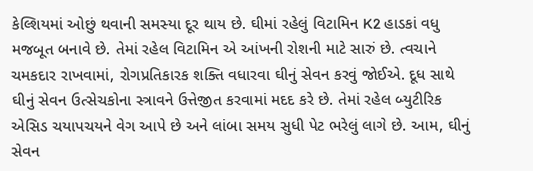કેલ્શિયમાં ઓછું થવાની સમસ્યા દૂર થાય છે. ઘીમાં રહેલું વિટામિન K2 હાડકાં વધુ મજબૂત બનાવે છે. તેમાં રહેલ વિટામિન એ આંખની રોશની માટે સારું છે. ત્વચાને ચમકદાર રાખવામાં, રોગપ્રતિકારક શક્તિ વધારવા ઘીનું સેવન કરવું જોઈએ. દૂધ સાથે ઘીનું સેવન ઉત્સેચકોના સ્ત્રાવને ઉત્તેજીત કરવામાં મદદ કરે છે. તેમાં રહેલ બ્યુટીરિક એસિડ ચયાપચયને વેગ આપે છે અને લાંબા સમય સુધી પેટ ભરેલું લાગે છે. આમ, ઘીનું સેવન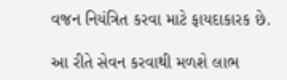વજન નિયંત્રિત કરવા માટે ફાયદાકારક છે.

આ રીતે સેવન કરવાથી મળશે લાભ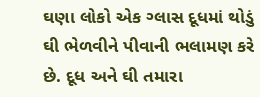ઘણા લોકો એક ગ્લાસ દૂધમાં થોડું ઘી ભેળવીને પીવાની ભલામણ કરે છે. દૂધ અને ઘી તમારા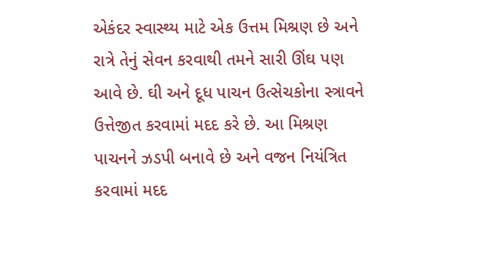એકંદર સ્વાસ્થ્ય માટે એક ઉત્તમ મિશ્રણ છે અને રાત્રે તેનું સેવન કરવાથી તમને સારી ઊંઘ પણ આવે છે. ઘી અને દૂધ પાચન ઉત્સેચકોના સ્ત્રાવને ઉત્તેજીત કરવામાં મદદ કરે છે. આ મિશ્રણ પાચનને ઝડપી બનાવે છે અને વજન નિયંત્રિત કરવામાં મદદ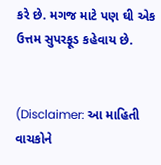કરે છે. મગજ માટે પણ ઘી એક ઉત્તમ સુપરફૂડ કહેવાય છે.


(Disclaimer: આ માહિતી વાચકોને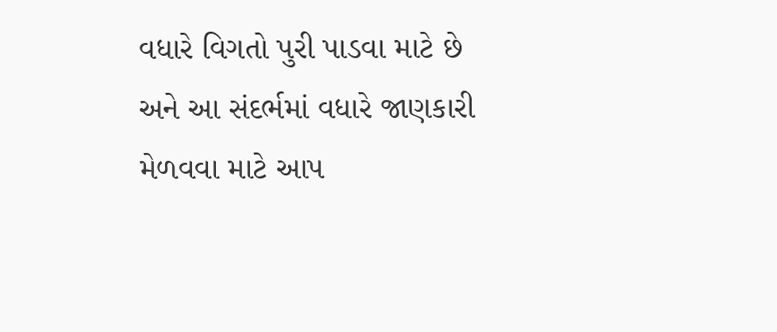વધારે વિગતો પુરી પાડવા માટે છે અને આ સંદર્ભમાં વધારે જાણકારી મેળવવા માટે આપ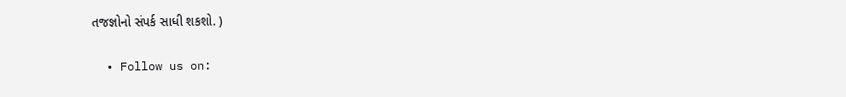તજજ્ઞોનો સંપર્ક સાધી શકશો. )

  • Follow us on: